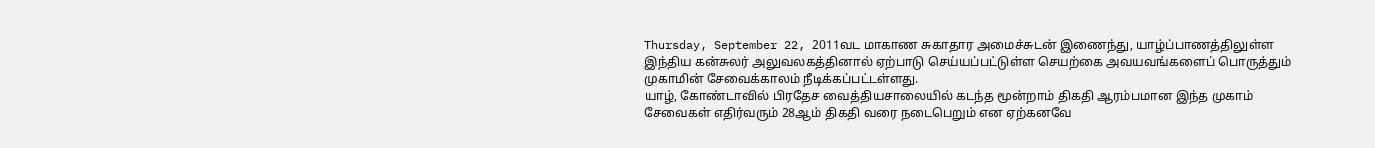Thursday, September 22, 2011வட மாகாண சுகாதார அமைச்சுடன் இணைந்து, யாழ்ப்பாணத்திலுள்ள இந்திய கன்சுலர் அலுவலகத்தினால் ஏற்பாடு செய்யப்பட்டுள்ள செயற்கை அவயவங்களைப் பொருத்தும் முகாமின் சேவைக்காலம் நீடிக்கப்பட்டள்ளது.
யாழ், கோண்டாவில் பிரதேச வைத்தியசாலையில் கடந்த மூன்றாம் திகதி ஆரம்பமான இந்த முகாம் சேவைகள் எதிர்வரும் 28ஆம் திகதி வரை நடைபெறும் என ஏற்கனவே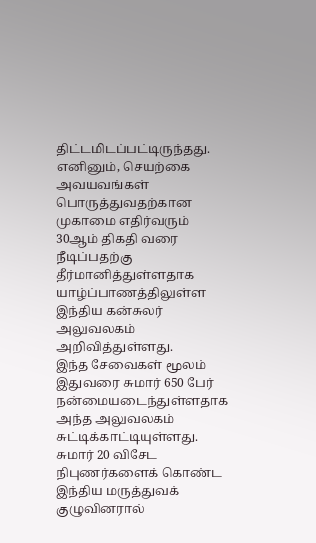திட்டமிடப்பட்டிருந்தது.
எனினும், செயற்கை அவயவங்கள் பொருத்துவதற்கான முகாமை எதிர்வரும் 30ஆம் திகதி வரை நீடிப்பதற்கு தீர்மானித்துள்ளதாக யாழ்ப்பாணத்திலுள்ள இந்திய கன்சுலர் அலுவலகம் அறிவித்துள்ளது.
இந்த சேவைகள் மூலம் இதுவரை சுமார் 650 பேர் நன்மையடைந்துள்ளதாக அந்த அலுவலகம் சுட்டிக்காட்டியுள்ளது.
சுமார் 20 விசேட நிபுணர்களைக் கொண்ட இந்திய மருத்துவக் குழுவினரால்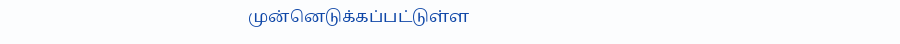முன்னெடுக்கப்பட்டுள்ள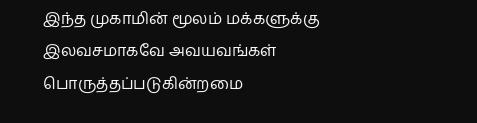இந்த முகாமின் மூலம் மக்களுக்கு இலவசமாகவே அவயவங்கள் பொருத்தப்படுகின்றமை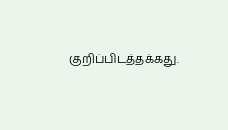குறிப்பிடத்தக்கது.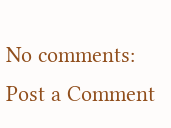No comments:
Post a Comment